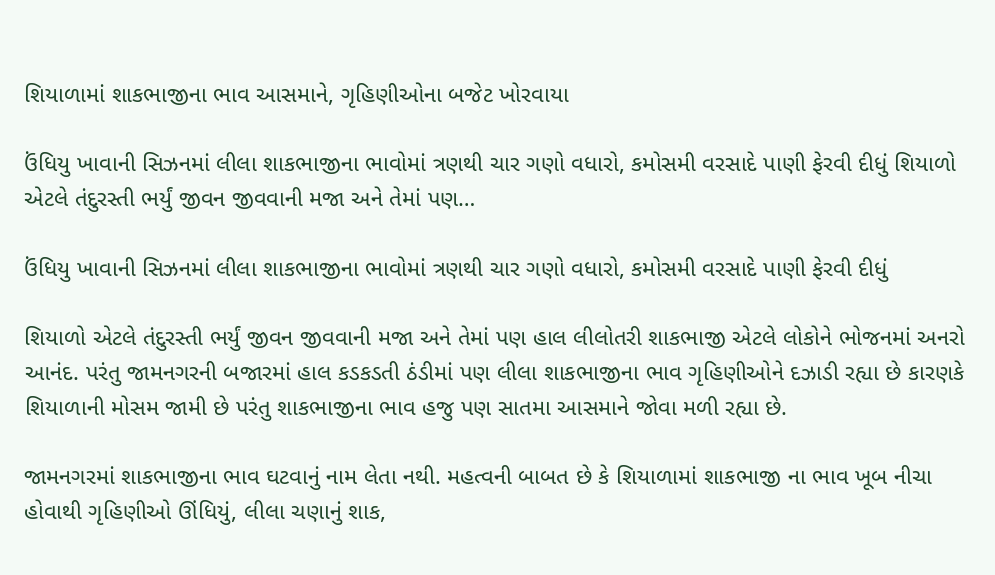શિયાળામાં શાકભાજીના ભાવ આસમાને, ગૃહિણીઓના બજેટ ખોરવાયા

ઉંધિયુ ખાવાની સિઝનમાં લીલા શાકભાજીના ભાવોમાં ત્રણથી ચાર ગણો વધારો, કમોસમી વરસાદે પાણી ફેરવી દીધું શિયાળો એટલે તંદુરસ્તી ભર્યું જીવન જીવવાની મજા અને તેમાં પણ…

ઉંધિયુ ખાવાની સિઝનમાં લીલા શાકભાજીના ભાવોમાં ત્રણથી ચાર ગણો વધારો, કમોસમી વરસાદે પાણી ફેરવી દીધું

શિયાળો એટલે તંદુરસ્તી ભર્યું જીવન જીવવાની મજા અને તેમાં પણ હાલ લીલોતરી શાકભાજી એટલે લોકોને ભોજનમાં અનરો આનંદ. પરંતુ જામનગરની બજારમાં હાલ કડકડતી ઠંડીમાં પણ લીલા શાકભાજીના ભાવ ગૃહિણીઓને દઝાડી રહ્યા છે કારણકે શિયાળાની મોસમ જામી છે પરંતુ શાકભાજીના ભાવ હજુ પણ સાતમા આસમાને જોવા મળી રહ્યા છે.

જામનગરમાં શાકભાજીના ભાવ ઘટવાનું નામ લેતા નથી. મહત્વની બાબત છે કે શિયાળામાં શાકભાજી ના ભાવ ખૂબ નીચા હોવાથી ગૃહિણીઓ ઊંધિયું, લીલા ચણાનું શાક,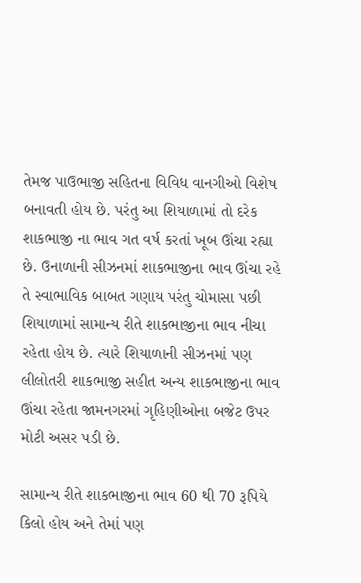તેમજ પાઉભાજી સહિતના વિવિધ વાનગીઓ વિશેષ બનાવતી હોય છે. પરંતુ આ શિયાળામાં તો દરેક શાકભાજી ના ભાવ ગત વર્ષ કરતાં ખૂબ ઊંચા રહ્યા છે. ઉનાળાની સીઝનમાં શાકભાજીના ભાવ ઊંચા રહે તે સ્વાભાવિક બાબત ગણાય પરંતુ ચોમાસા પછી શિયાળામાં સામાન્ય રીતે શાકભાજીના ભાવ નીચા રહેતા હોય છે. ત્યારે શિયાળાની સીઝનમાં પણ લીલોતરી શાકભાજી સહીત અન્ય શાકભાજીના ભાવ ઊંચા રહેતા જામનગરમાં ગૃહિણીઓના બજેટ ઉપર મોટી અસર પડી છે.

સામાન્ય રીતે શાકભાજીના ભાવ 60 થી 70 રૂપિયે કિલો હોય અને તેમાં પણ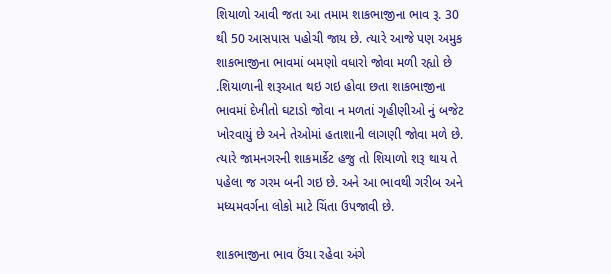શિયાળો આવી જતા આ તમામ શાકભાજીના ભાવ રૂ. 30 થી 50 આસપાસ પહોચી જાય છે. ત્યારે આજે પણ અમુક શાકભાજીના ભાવમાં બમણો વધારો જોવા મળી રહ્યો છે .શિયાળાની શરૂઆત થઇ ગઇ હોવા છતા શાકભાજીના ભાવમાં દેખીતો ઘટાડો જોવા ન મળતાં ગૃહીણીઓ નું બજેટ ખોરવાયું છે અને તેઓમાં હતાશાની લાગણી જોવા મળે છે. ત્યારે જામનગરની શાકમાર્કેટ હજુ તો શિયાળો શરૂ થાય તે પહેલા જ ગરમ બની ગઇ છે. અને આ ભાવથી ગરીબ અને મધ્યમવર્ગના લોકો માટે ચિંતા ઉપજાવી છે.

શાકભાજીના ભાવ ઉંચા રહેવા અંગે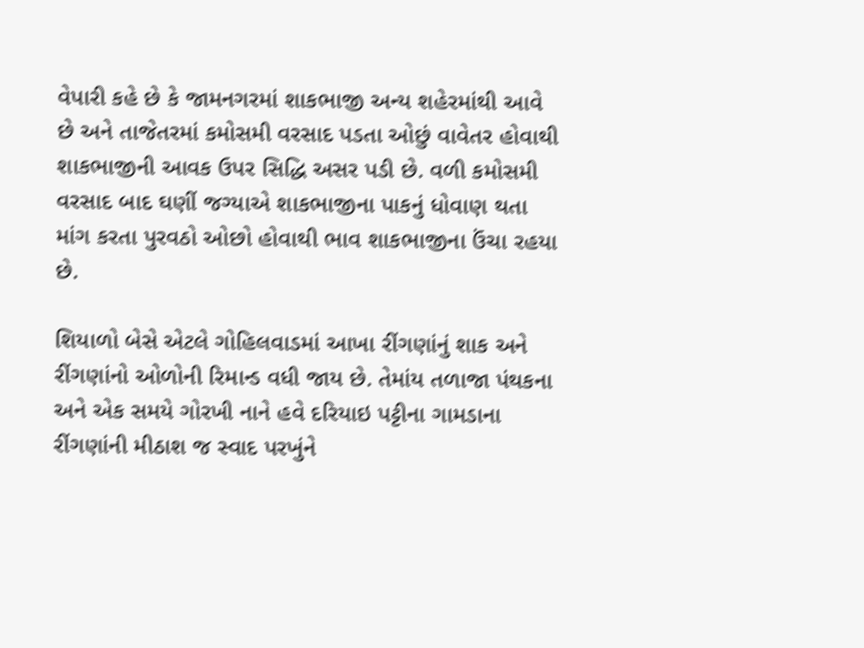વેપારી કહે છે કે જામનગરમાં શાકભાજી અન્ય શહેરમાંથી આવે છે અને તાજેતરમાં કમોસમી વરસાદ પડતા ઓછું વાવેતર હોવાથી શાકભાજીની આવક ઉપર સિદ્ધિ અસર પડી છે. વળી કમોસમી વરસાદ બાદ ઘણીં જગ્યાએ શાકભાજીના પાકનું ધોવાણ થતા માંગ કરતા પુરવઠો ઓછો હોવાથી ભાવ શાકભાજીના ઉંચા રહયા છે.

શિયાળો બેસે એટલે ગોહિલવાડમાં આખા રીંગણાંનું શાક અને રીંગણાંનો ઓળોની રિમાન્ડ વધી જાય છે. તેમાંય તળાજા પંથકના અને એક સમયે ગોરખી નાને હવે દરિયાઇ પટ્ટીના ગામડાના રીંગણાંની મીઠાશ જ સ્વાદ પરખુંને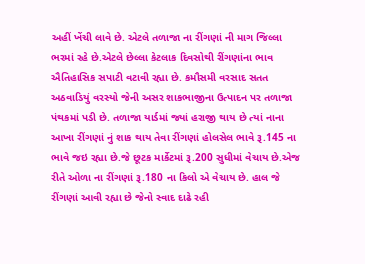અહીં ખેંચી લાવે છે. એટલે તળાજા ના રીંગણાં ની માગ જિલ્લા ભરમાં રહે છે.એટલે છેલ્લા કેટલાક દિવસોથી રીંગણાંના ભાવ ઐતિહાસિક સપાટી વટાવી રહ્યા છે. કમૌસમી વરસાદ સતત અઠવાડિયું વરસ્યો જેની અસર શાકભાજીના ઉત્પાદન પર તળાજા પંથકમાં પડી છે. તળાજા યાર્ડમાં જ્યાં હરાજી થાય છે ત્યાં નાના આખા રીંગણાં નું શાક થાય તેવા રીંગણાં હોલસેલ ભાવે રૂ.145 ના ભાવે જઇ રહ્યા છે.જે છૂટક માર્કેટમાં રૂ.200 સુધીમાં વેચાય છે.એજ રીતે ઓળા ના રીંગણાં રૂ.180 ના કિલો એ વેચાય છે. હાલ જે રીંગણાં આવી રહ્યા છે જેનો સ્વાદ દાઢે રહી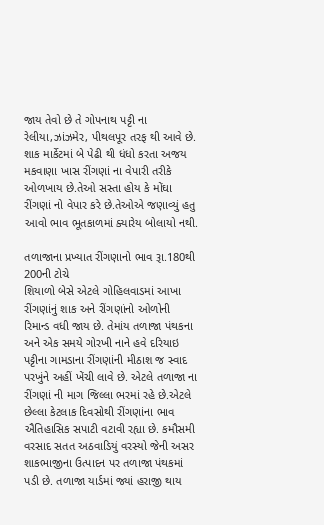જાય તેવો છે તે ગોપનાથ પટ્ટી ના રેલીયા,ઝાંઝમેર, પીથલપૂર તરફ થી આવે છે. શાક માર્કેટમાં બે પેઢી થી ધંધો કરતા અજય મકવાણા ખાસ રીંગણાં ના વેપારી તરીકે ઓળખાય છે.તેઓ સસ્તા હોય કે મોંઘા રીંગણાં નો વેપાર કરે છે.તેઓએ જણાવ્યું હતુ આવો ભાવ ભૂતકાળમાં ક્યારેય બોલાયો નથી.

તળાજાના પ્રખ્યાત રીંગણાનો ભાવ રૂા.180થી 200ની ટોચે
શિયાળો બેસે એટલે ગોહિલવાડમાં આખા રીંગણાંનું શાક અને રીંગણાંનો ઓળોની રિમાન્ડ વધી જાય છે. તેમાંય તળાજા પંથકના અને એક સમયે ગોરખી નાને હવે દરિયાઇ પટ્ટીના ગામડાના રીંગણાંની મીઠાશ જ સ્વાદ પરખુંને અહીં ખેંચી લાવે છે. એટલે તળાજા ના રીંગણાં ની માગ જિલ્લા ભરમાં રહે છે.એટલે છેલ્લા કેટલાક દિવસોથી રીંગણાંના ભાવ ઐતિહાસિક સપાટી વટાવી રહ્યા છે. કમૌસમી વરસાદ સતત અઠવાડિયું વરસ્યો જેની અસર શાકભાજીના ઉત્પાદન પર તળાજા પંથકમાં પડી છે. તળાજા યાર્ડમાં જ્યાં હરાજી થાય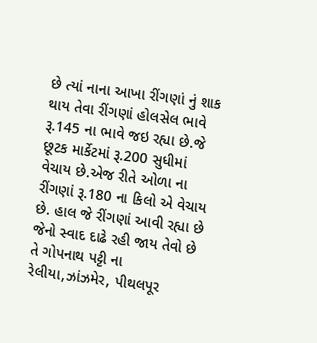છે ત્યાં નાના આખા રીંગણાં નું શાક થાય તેવા રીંગણાં હોલસેલ ભાવે રૂ.145 ના ભાવે જઇ રહ્યા છે.જે છૂટક માર્કેટમાં રૂ.200 સુધીમાં વેચાય છે.એજ રીતે ઓળા ના રીંગણાં રૂ.180 ના કિલો એ વેચાય છે. હાલ જે રીંગણાં આવી રહ્યા છે જેનો સ્વાદ દાઢે રહી જાય તેવો છે તે ગોપનાથ પટ્ટી ના રેલીયા,ઝાંઝમેર, પીથલપૂર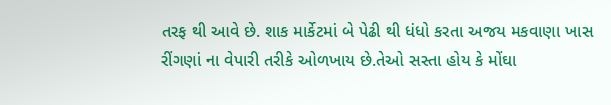તરફ થી આવે છે. શાક માર્કેટમાં બે પેઢી થી ધંધો કરતા અજય મકવાણા ખાસ રીંગણાં ના વેપારી તરીકે ઓળખાય છે.તેઓ સસ્તા હોય કે મોંઘા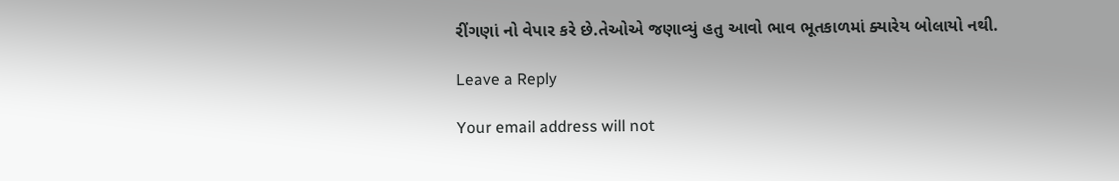રીંગણાં નો વેપાર કરે છે.તેઓએ જણાવ્યું હતુ આવો ભાવ ભૂતકાળમાં ક્યારેય બોલાયો નથી.

Leave a Reply

Your email address will not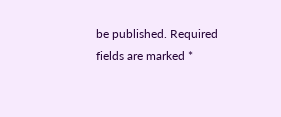be published. Required fields are marked *